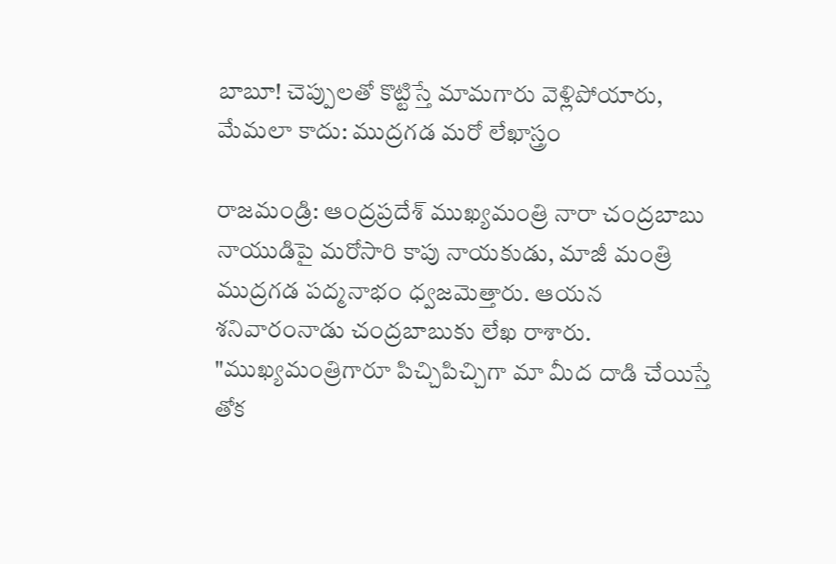బాబూ! చెప్పులతో కొట్టిస్తే మామగారు వెళ్లిపోయారు, మేమలా కాదు: ముద్రగడ మరో లేఖాస్త్రం

రాజమండ్రి: ఆంద్రప్రదేశ్ ముఖ్యమంత్రి నారా చంద్రబాబు నాయుడిపై మరోసారి కాపు నాయకుడు, మాజీ మంత్రి ముద్రగడ పద్మనాభం ధ్వజమెత్తారు. ఆయన శనివారంనాడు చంద్రబాబుకు లేఖ రాశారు. "ముఖ్యమంత్రిగారూ పిచ్చిపిచ్చిగా మా మీద దాడి చేయిస్తే తోక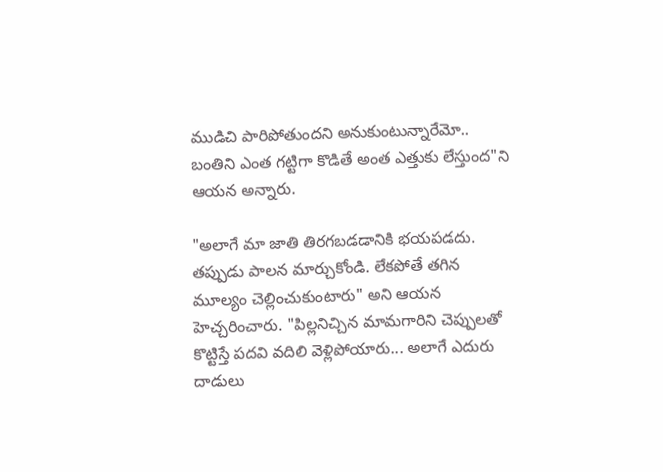ముడిచి పారిపోతుందని అనుకుంటున్నారేమో.. బంతిని ఎంత గట్టిగా కొడితే అంత ఎత్తుకు లేస్తుంద"ని ఆయన అన్నారు.

"అలాగే మా జాతి తిరగబడడానికి భయపడదు. తప్పుడు పాలన మార్చుకోండి. లేకపోతే తగిన మూల్యం చెల్లించుకుంటారు" అని ఆయన హెచ్చరించారు. "పిల్లనిచ్చిన మామగారిని చెప్పులతో కొట్టిస్తే పదవి వదిలి వెళ్లిపోయారు... అలాగే ఎదురు దాడులు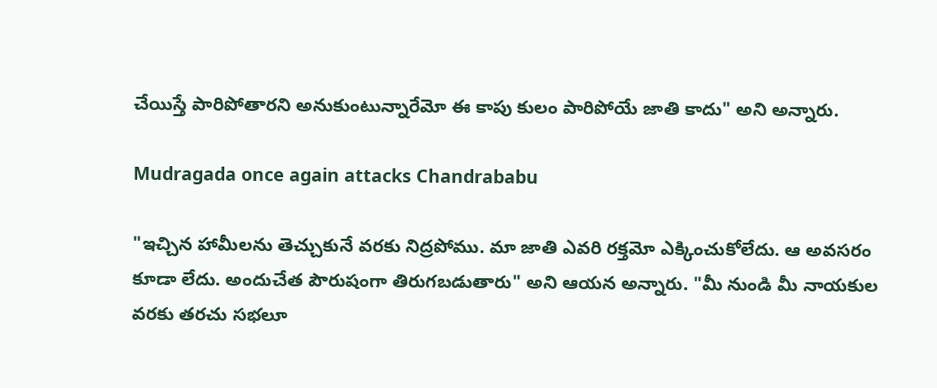చేయిస్తే పారిపోతారని అనుకుంటున్నారేమో ఈ కాపు కులం పారిపోయే జాతి కాదు" అని అన్నారు.

Mudragada once again attacks Chandrababu

"ఇచ్చిన హామీలను తెచ్చుకునే వరకు నిద్రపోము. మా జాతి ఎవరి రక్తమో ఎక్కించుకోలేదు. ఆ అవసరం కూడా లేదు. అందుచేత పౌరుషంగా తిరుగబడుతారు" అని ఆయన అన్నారు. "మీ నుండి మీ నాయకుల వరకు తరచు సభలూ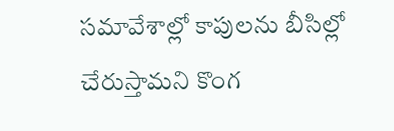సమావేశాల్లో కాపులను బీసిల్లో చేరుస్తామని కొంగ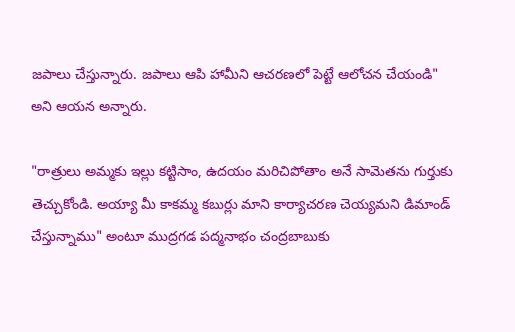జపాలు చేస్తున్నారు. జపాలు ఆపి హామీని ఆచరణలో పెట్టే ఆలోచన చేయండి" అని ఆయన అన్నారు.

"రాత్రులు అమ్మకు ఇల్లు కట్టిసాం, ఉదయం మరిచిపోతాం అనే సామెతను గుర్తుకు తెచ్చుకోండి. అయ్యా మీ కాకమ్మ కబుర్లు మాని కార్యాచరణ చెయ్యమని డిమాండ్ చేస్తున్నాము" అంటూ ముద్రగడ పద్మనాభం చంద్రబాబుకు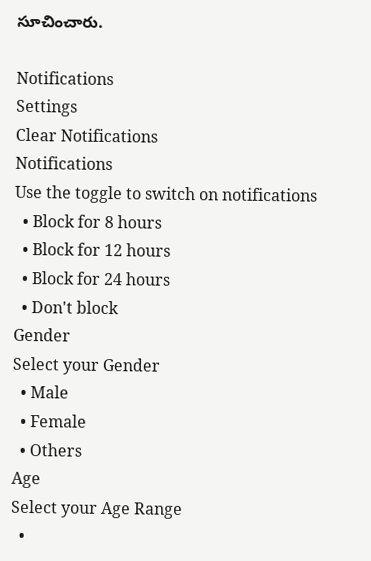సూచించారు.

Notifications
Settings
Clear Notifications
Notifications
Use the toggle to switch on notifications
  • Block for 8 hours
  • Block for 12 hours
  • Block for 24 hours
  • Don't block
Gender
Select your Gender
  • Male
  • Female
  • Others
Age
Select your Age Range
  •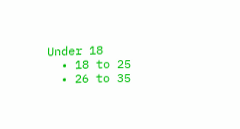Under 18
  • 18 to 25
  • 26 to 35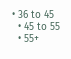• 36 to 45
  • 45 to 55
  • 55+